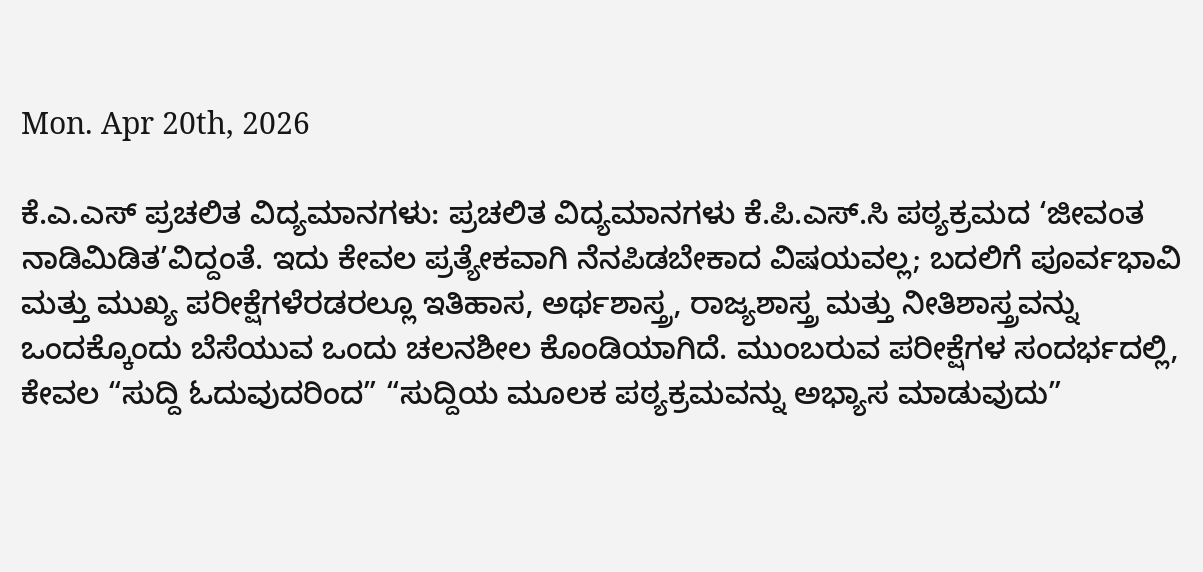Mon. Apr 20th, 2026

ಕೆ.ಎ.ಎಸ್ ಪ್ರಚಲಿತ ವಿದ್ಯಮಾನಗಳು: ಪ್ರಚಲಿತ ವಿದ್ಯಮಾನಗಳು ಕೆ.ಪಿ.ಎಸ್.ಸಿ ಪಠ್ಯಕ್ರಮದ ‘ಜೀವಂತ ನಾಡಿಮಿಡಿತ’ವಿದ್ದಂತೆ. ಇದು ಕೇವಲ ಪ್ರತ್ಯೇಕವಾಗಿ ನೆನಪಿಡಬೇಕಾದ ವಿಷಯವಲ್ಲ; ಬದಲಿಗೆ ಪೂರ್ವಭಾವಿ ಮತ್ತು ಮುಖ್ಯ ಪರೀಕ್ಷೆಗಳೆರಡರಲ್ಲೂ ಇತಿಹಾಸ, ಅರ್ಥಶಾಸ್ತ್ರ, ರಾಜ್ಯಶಾಸ್ತ್ರ ಮತ್ತು ನೀತಿಶಾಸ್ತ್ರವನ್ನು ಒಂದಕ್ಕೊಂದು ಬೆಸೆಯುವ ಒಂದು ಚಲನಶೀಲ ಕೊಂಡಿಯಾಗಿದೆ. ಮುಂಬರುವ ಪರೀಕ್ಷೆಗಳ ಸಂದರ್ಭದಲ್ಲಿ, ಕೇವಲ “ಸುದ್ದಿ ಓದುವುದರಿಂದ” “ಸುದ್ದಿಯ ಮೂಲಕ ಪಠ್ಯಕ್ರಮವನ್ನು ಅಭ್ಯಾಸ ಮಾಡುವುದು”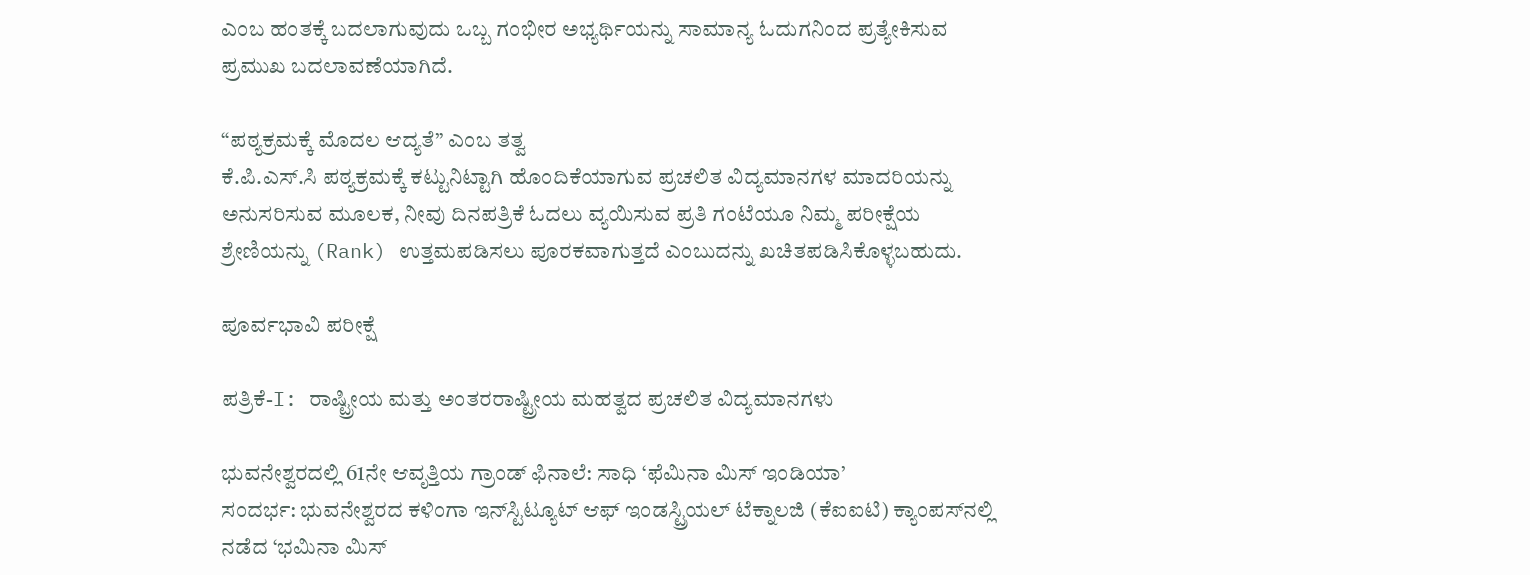ಎಂಬ ಹಂತಕ್ಕೆ ಬದಲಾಗುವುದು ಒಬ್ಬ ಗಂಭೀರ ಅಭ್ಯರ್ಥಿಯನ್ನು ಸಾಮಾನ್ಯ ಓದುಗನಿಂದ ಪ್ರತ್ಯೇಕಿಸುವ ಪ್ರಮುಖ ಬದಲಾವಣೆಯಾಗಿದೆ.

“ಪಠ್ಯಕ್ರಮಕ್ಕೆ ಮೊದಲ ಆದ್ಯತೆ” ಎಂಬ ತತ್ವ
ಕೆ.ಪಿ.ಎಸ್.ಸಿ ಪಠ್ಯಕ್ರಮಕ್ಕೆ ಕಟ್ಟುನಿಟ್ಟಾಗಿ ಹೊಂದಿಕೆಯಾಗುವ ಪ್ರಚಲಿತ ವಿದ್ಯಮಾನಗಳ ಮಾದರಿಯನ್ನು ಅನುಸರಿಸುವ ಮೂಲಕ, ನೀವು ದಿನಪತ್ರಿಕೆ ಓದಲು ವ್ಯಯಿಸುವ ಪ್ರತಿ ಗಂಟೆಯೂ ನಿಮ್ಮ ಪರೀಕ್ಷೆಯ ಶ್ರೇಣಿಯನ್ನು (Rank) ಉತ್ತಮಪಡಿಸಲು ಪೂರಕವಾಗುತ್ತದೆ ಎಂಬುದನ್ನು ಖಚಿತಪಡಿಸಿಕೊಳ್ಳಬಹುದು.

ಪೂರ್ವಭಾವಿ ಪರೀಕ್ಷೆ

ಪತ್ರಿಕೆ-I: ರಾಷ್ಟ್ರೀಯ ಮತ್ತು ಅಂತರರಾಷ್ಟ್ರೀಯ ಮಹತ್ವದ ಪ್ರಚಲಿತ ವಿದ್ಯಮಾನಗಳು

ಭುವನೇಶ್ವರದಲ್ಲಿ 61ನೇ ಆವೃತ್ತಿಯ ಗ್ರಾಂಡ್ ಫಿನಾಲೆ: ಸಾಧಿ ‘ಫೆಮಿನಾ ಮಿಸ್ ಇಂಡಿಯಾ’
ಸಂದರ್ಭ: ಭುವನೇಶ್ವರದ ಕಳಿಂಗಾ ಇನ್‌ಸ್ಟಿಟ್ಯೂಟ್ ಆಫ್ ಇಂಡಸ್ಟ್ರಿಯಲ್ ಟೆಕ್ನಾಲಜಿ (ಕೆಐಐಟಿ) ಕ್ಯಾಂಪಸ್‌ನಲ್ಲಿ ನಡೆದ ‘ಭಮಿನಾ ಮಿಸ್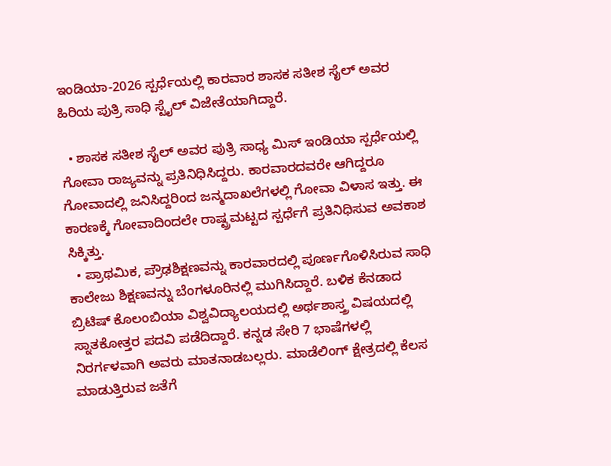ಇಂಡಿಯಾ-2026 ಸ್ಪರ್ಧೆಯಲ್ಲಿ ಕಾರವಾರ ಶಾಸಕ ಸತೀಶ ಸೈಲ್ ಅವರ ಹಿರಿಯ ಪುತ್ರಿ ಸಾಧಿ ಸ್ಟೈಲ್ ವಿಜೇತೆಯಾಗಿದ್ದಾರೆ.

  • ಶಾಸಕ ಸತೀಶ ಸೈಲ್ ಅವರ ಪುತ್ರಿ ಸಾಧ್ಯ ಮಿಸ್ ಇಂಡಿಯಾ ಸ್ಪರ್ಧೆಯಲ್ಲಿ ಗೋವಾ ರಾಜ್ಯವನ್ನು ಪ್ರತಿನಿಧಿಸಿದ್ದರು. ಕಾರವಾರದವರೇ ಆಗಿದ್ದರೂ ಗೋವಾದಲ್ಲಿ ಜನಿಸಿದ್ದರಿಂದ ಜನ್ಮದಾಖಲೆಗಳಲ್ಲಿ ಗೋವಾ ವಿಳಾಸ ಇತ್ತು. ಈ ಕಾರಣಕ್ಕೆ ಗೋವಾದಿಂದಲೇ ರಾಷ್ಟ್ರಮಟ್ಟದ ಸ್ಪರ್ಧೆಗೆ ಪ್ರತಿನಿಧಿಸುವ ಅವಕಾಶ ಸಿಕ್ಕಿತ್ತು.
  • ಪ್ರಾಥಮಿಕ, ಪ್ರೌಢಶಿಕ್ಷಣವನ್ನು ಕಾರವಾರದಲ್ಲಿ ಪೂರ್ಣಗೊಳಿಸಿರುವ ಸಾಧಿ ಕಾಲೇಜು ಶಿಕ್ಷಣವನ್ನು ಬೆಂಗಳೂರಿನಲ್ಲಿ ಮುಗಿಸಿದ್ದಾರೆ. ಬಳಿಕ ಕೆನಡಾದ ಬ್ರಿಟಿಷ್ ಕೊಲಂಬಿಯಾ ವಿಶ್ವವಿದ್ಯಾಲಯದಲ್ಲಿ ಅರ್ಥಶಾಸ್ತ್ರ ವಿಷಯದಲ್ಲಿ ಸ್ನಾತಕೋತ್ತರ ಪದವಿ ಪಡೆದಿದ್ದಾರೆ. ಕನ್ನಡ ಸೇರಿ 7 ಭಾಷೆಗಳಲ್ಲಿ ನಿರರ್ಗಳವಾಗಿ ಅವರು ಮಾತನಾಡಬಲ್ಲರು. ಮಾಡೆಲಿಂಗ್ ಕ್ಷೇತ್ರದಲ್ಲಿ ಕೆಲಸ ಮಾಡುತ್ತಿರುವ ಜತೆಗೆ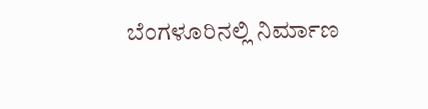ಬೆಂಗಳೂರಿನಲ್ಲಿ ನಿರ್ಮಾಣ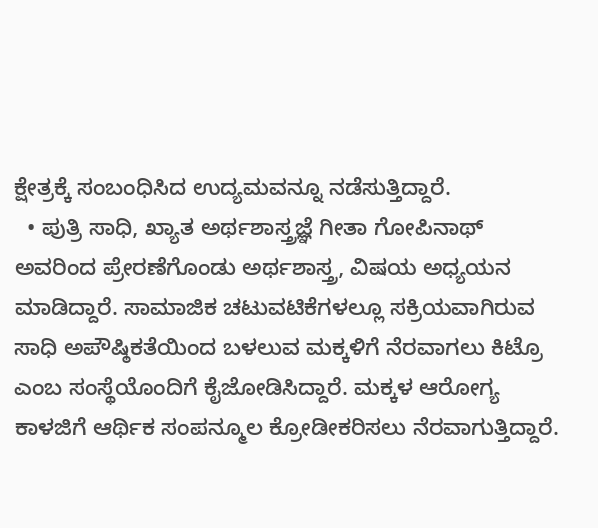ಕ್ಷೇತ್ರಕ್ಕೆ ಸಂಬಂಧಿಸಿದ ಉದ್ಯಮವನ್ನೂ ನಡೆಸುತ್ತಿದ್ದಾರೆ.
  • ಪುತ್ರಿ ಸಾಧಿ, ಖ್ಯಾತ ಅರ್ಥಶಾಸ್ತ್ರಜ್ಞೆ ಗೀತಾ ಗೋಪಿನಾಥ್ ಅವರಿಂದ ಪ್ರೇರಣೆಗೊಂಡು ಅರ್ಥಶಾಸ್ತ್ರ, ವಿಷಯ ಅಧ್ಯಯನ ಮಾಡಿದ್ದಾರೆ. ಸಾಮಾಜಿಕ ಚಟುವಟಿಕೆಗಳಲ್ಲೂ ಸಕ್ರಿಯವಾಗಿರುವ ಸಾಧಿ ಅಪೌಷ್ಠಿಕತೆಯಿಂದ ಬಳಲುವ ಮಕ್ಕಳಿಗೆ ನೆರವಾಗಲು ಕಿಟ್ರೊ ಎಂಬ ಸಂಸ್ಥೆಯೊಂದಿಗೆ ಕೈಜೋಡಿಸಿದ್ದಾರೆ. ಮಕ್ಕಳ ಆರೋಗ್ಯ ಕಾಳಜಿಗೆ ಆರ್ಥಿಕ ಸಂಪನ್ಮೂಲ ಕ್ರೋಡೀಕರಿಸಲು ನೆರವಾಗುತ್ತಿದ್ದಾರೆ.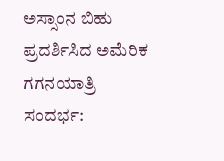ಅಸ್ಸಾಂನ ಬಿಹು ಪ್ರದರ್ಶಿಸಿದ ಅಮೆರಿಕ ಗಗನಯಾತ್ರಿ
ಸಂದರ್ಭ: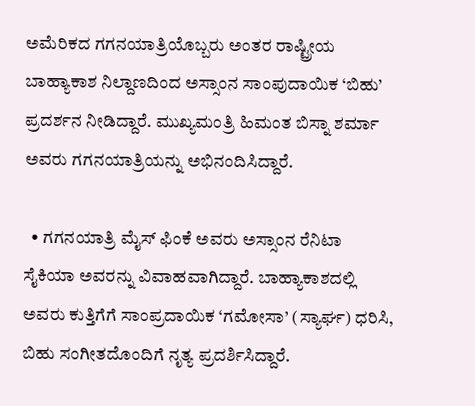ಅಮೆರಿಕದ ಗಗನಯಾತ್ರಿಯೊಬ್ಬರು ಅಂತರ ರಾಷ್ಟ್ರೀಯ ಬಾಹ್ಯಾಕಾಶ ನಿಲ್ದಾಣದಿಂದ ಅಸ್ಸಾಂನ ಸಾಂಪುದಾಯಿಕ ‘ಬಿಹು’ ಪ್ರದರ್ಶನ ನೀಡಿದ್ದಾರೆ. ಮುಖ್ಯಮಂತ್ರಿ ಹಿಮಂತ ಬಿಸ್ನಾ ಶರ್ಮಾ ಅವರು ಗಗನಯಾತ್ರಿಯನ್ನು ಅಭಿನಂದಿಸಿದ್ದಾರೆ.

  • ಗಗನಯಾತ್ರಿ ಮೈಸ್ ಫಿಂಕೆ ಅವರು ಅಸ್ಸಾಂನ ರೆನಿಟಾ ಸೈಕಿಯಾ ಅವರನ್ನು ವಿವಾಹವಾಗಿದ್ದಾರೆ. ಬಾಹ್ಯಾಕಾಶದಲ್ಲಿ ಅವರು ಕುತ್ತಿಗೆಗೆ ಸಾಂಪ್ರದಾಯಿಕ ‘ಗಮೋಸಾ’ (ಸ್ಯಾರ್ಘ) ಧರಿಸಿ, ಬಿಹು ಸಂಗೀತದೊಂದಿಗೆ ನೃತ್ಯ ಪ್ರದರ್ಶಿಸಿದ್ದಾರೆ.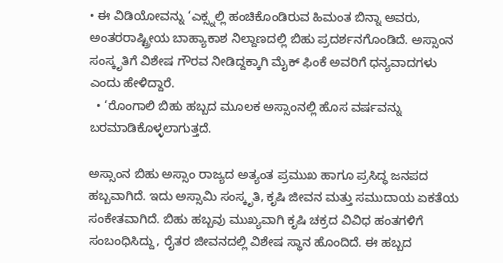• ಈ ವಿಡಿಯೋವನ್ನು ‘ಎಕ್ಸ್ನಲ್ಲಿ ಹಂಚಿಕೊಂಡಿರುವ ಹಿಮಂತ ಬಿನ್ನಾ ಅವರು, ಅಂತರರಾಷ್ಟ್ರೀಯ ಬಾಹ್ಯಾಕಾಶ ನಿಲ್ದಾಣದಲ್ಲಿ ಬಿಹು ಪ್ರದರ್ಶನಗೊಂಡಿದೆ. ಅಸ್ಸಾಂನ ಸಂಸ್ಕೃತಿಗೆ ವಿಶೇಷ ಗೌರವ ನೀಡಿದ್ದಕ್ಕಾಗಿ ಮೈಕ್ ಫಿಂಕೆ ಅವರಿಗೆ ಧನ್ಯವಾದಗಳು ಎಂದು ಹೇಳಿದ್ದಾರೆ.
  • ‘ರೊಂಗಾಲಿ ಬಿಹು ಹಬ್ಬದ ಮೂಲಕ ಅಸ್ಸಾಂನಲ್ಲಿ ಹೊಸ ವರ್ಷವನ್ನು ಬರಮಾಡಿಕೊಳ್ಳಲಾಗುತ್ತದೆ.

ಅಸ್ಸಾಂನ ಬಿಹು ಅಸ್ಸಾಂ ರಾಜ್ಯದ ಅತ್ಯಂತ ಪ್ರಮುಖ ಹಾಗೂ ಪ್ರಸಿದ್ಧ ಜನಪದ ಹಬ್ಬವಾಗಿದೆ. ಇದು ಅಸ್ಸಾಮಿ ಸಂಸ್ಕೃತಿ, ಕೃಷಿ ಜೀವನ ಮತ್ತು ಸಮುದಾಯ ಏಕತೆಯ ಸಂಕೇತವಾಗಿದೆ. ಬಿಹು ಹಬ್ಬವು ಮುಖ್ಯವಾಗಿ ಕೃಷಿ ಚಕ್ರದ ವಿವಿಧ ಹಂತಗಳಿಗೆ ಸಂಬಂಧಿಸಿದ್ದು, ರೈತರ ಜೀವನದಲ್ಲಿ ವಿಶೇಷ ಸ್ಥಾನ ಹೊಂದಿದೆ. ಈ ಹಬ್ಬದ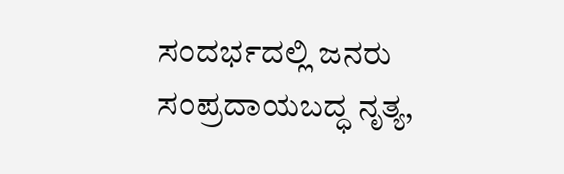ಸಂದರ್ಭದಲ್ಲಿ ಜನರು ಸಂಪ್ರದಾಯಬದ್ಧ ನೃತ್ಯ,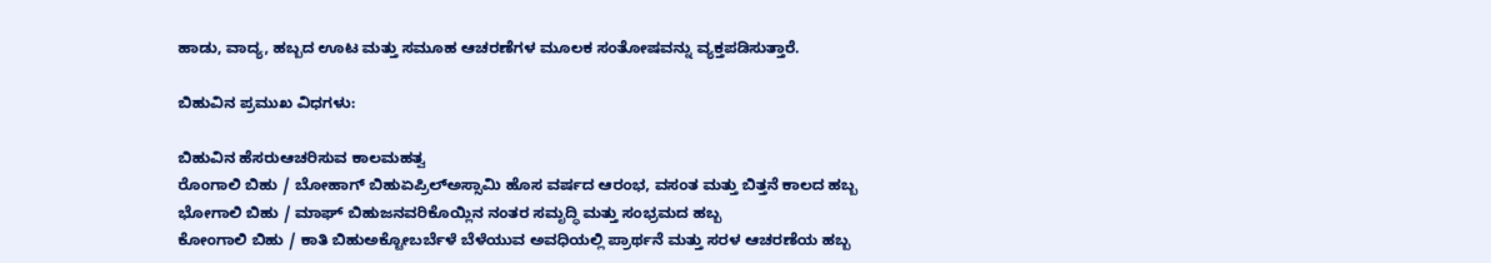ಹಾಡು, ವಾದ್ಯ, ಹಬ್ಬದ ಊಟ ಮತ್ತು ಸಮೂಹ ಆಚರಣೆಗಳ ಮೂಲಕ ಸಂತೋಷವನ್ನು ವ್ಯಕ್ತಪಡಿಸುತ್ತಾರೆ.

ಬಿಹುವಿನ ಪ್ರಮುಖ ವಿಧಗಳು:

ಬಿಹುವಿನ ಹೆಸರುಆಚರಿಸುವ ಕಾಲಮಹತ್ವ
ರೊಂಗಾಲಿ ಬಿಹು / ಬೋಹಾಗ್ ಬಿಹುಏಪ್ರಿಲ್ಅಸ್ಸಾಮಿ ಹೊಸ ವರ್ಷದ ಆರಂಭ, ವಸಂತ ಮತ್ತು ಬಿತ್ತನೆ ಕಾಲದ ಹಬ್ಬ
ಭೋಗಾಲಿ ಬಿಹು / ಮಾಘ್ ಬಿಹುಜನವರಿಕೊಯ್ಲಿನ ನಂತರ ಸಮೃದ್ಧಿ ಮತ್ತು ಸಂಭ್ರಮದ ಹಬ್ಬ
ಕೋಂಗಾಲಿ ಬಿಹು / ಕಾತಿ ಬಿಹುಅಕ್ಟೋಬರ್ಬೆಳೆ ಬೆಳೆಯುವ ಅವಧಿಯಲ್ಲಿ ಪ್ರಾರ್ಥನೆ ಮತ್ತು ಸರಳ ಆಚರಣೆಯ ಹಬ್ಬ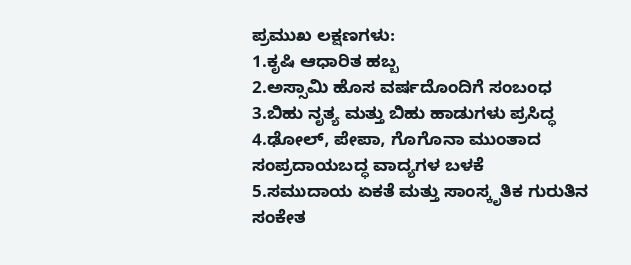ಪ್ರಮುಖ ಲಕ್ಷಣಗಳು:
1.ಕೃಷಿ ಆಧಾರಿತ ಹಬ್ಬ
2.ಅಸ್ಸಾಮಿ ಹೊಸ ವರ್ಷದೊಂದಿಗೆ ಸಂಬಂಧ
3.ಬಿಹು ನೃತ್ಯ ಮತ್ತು ಬಿಹು ಹಾಡುಗಳು ಪ್ರಸಿದ್ಧ
4.ಢೋಲ್, ಪೇಪಾ, ಗೊಗೊನಾ ಮುಂತಾದ ಸಂಪ್ರದಾಯಬದ್ಧ ವಾದ್ಯಗಳ ಬಳಕೆ
5.ಸಮುದಾಯ ಏಕತೆ ಮತ್ತು ಸಾಂಸ್ಕೃತಿಕ ಗುರುತಿನ ಸಂಕೇತ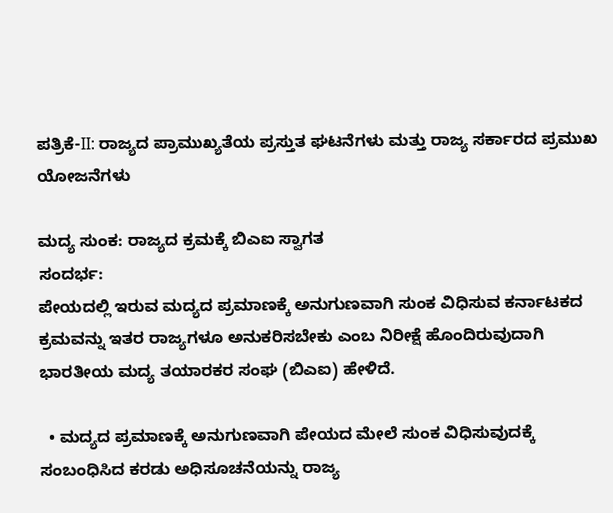ಪತ್ರಿಕೆ-II: ರಾಜ್ಯದ ಪ್ರಾಮುಖ್ಯತೆಯ ಪ್ರಸ್ತುತ ಘಟನೆಗಳು ಮತ್ತು ರಾಜ್ಯ ಸರ್ಕಾರದ ಪ್ರಮುಖ ಯೋಜನೆಗಳು

ಮದ್ಯ ಸುಂಕ: ರಾಜ್ಯದ ಕ್ರಮಕ್ಕೆ ಬಿಎಐ ಸ್ವಾಗತ
ಸಂದರ್ಭ:
ಪೇಯದಲ್ಲಿ ಇರುವ ಮದ್ಯದ ಪ್ರಮಾಣಕ್ಕೆ ಅನುಗುಣವಾಗಿ ಸುಂಕ ವಿಧಿಸುವ ಕರ್ನಾಟಕದ ಕ್ರಮವನ್ನು ಇತರ ರಾಜ್ಯಗಳೂ ಅನುಕರಿಸಬೇಕು ಎಂಬ ನಿರೀಕ್ಷೆ ಹೊಂದಿರುವುದಾಗಿ ಭಾರತೀಯ ಮದ್ಯ ತಯಾರಕರ ಸಂಘ (ಬಿಎಐ) ಹೇಳಿದೆ.

  • ಮದ್ಯದ ಪ್ರಮಾಣಕ್ಕೆ ಅನುಗುಣವಾಗಿ ಪೇಯದ ಮೇಲೆ ಸುಂಕ ವಿಧಿಸುವುದಕ್ಕೆ ಸಂಬಂಧಿಸಿದ ಕರಡು ಅಧಿಸೂಚನೆಯನ್ನು ರಾಜ್ಯ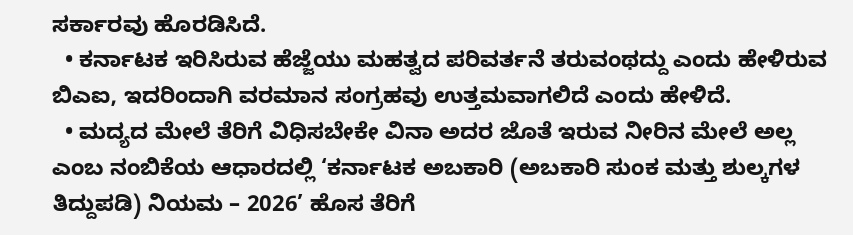ಸರ್ಕಾರವು ಹೊರಡಿಸಿದೆ.
  • ಕರ್ನಾಟಕ ಇರಿಸಿರುವ ಹೆಜ್ಜೆಯು ಮಹತ್ವದ ಪರಿವರ್ತನೆ ತರುವಂಥದ್ದು ಎಂದು ಹೇಳಿರುವ ಬಿಎಐ, ಇದರಿಂದಾಗಿ ವರಮಾನ ಸಂಗ್ರಹವು ಉತ್ತಮವಾಗಲಿದೆ ಎಂದು ಹೇಳಿದೆ.
  • ಮದ್ಯದ ಮೇಲೆ ತೆರಿಗೆ ವಿಧಿಸಬೇಕೇ ವಿನಾ ಅದರ ಜೊತೆ ಇರುವ ನೀರಿನ ಮೇಲೆ ಅಲ್ಲ ಎಂಬ ನಂಬಿಕೆಯ ಆಧಾರದಲ್ಲಿ ‘ಕರ್ನಾಟಕ ಅಬಕಾರಿ (ಅಬಕಾರಿ ಸುಂಕ ಮತ್ತು ಶುಲ್ಕಗಳ ತಿದ್ದುಪಡಿ) ನಿಯಮ – 2026’ ಹೊಸ ತೆರಿಗೆ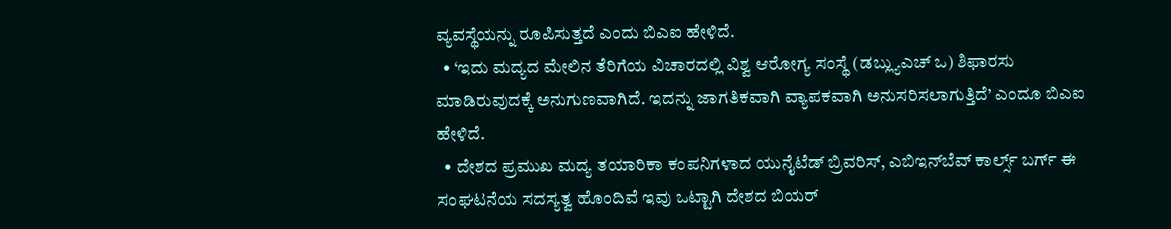ವ್ಯವಸ್ಥೆಯನ್ನು ರೂಪಿಸುತ್ತದೆ ಎಂದು ಬಿಎಐ ಹೇಳಿದೆ.
  • ‘ಇದು ಮದ್ಯದ ಮೇಲಿನ ತೆರಿಗೆಯ ವಿಚಾರದಲ್ಲಿ ವಿಶ್ವ ಆರೋಗ್ಯ ಸಂಸ್ಥೆ (ಡಬ್ಲ್ಯುಎಚ್‌ ಒ) ಶಿಫಾರಸು ಮಾಡಿರುವುದಕ್ಕೆ ಅನುಗುಣವಾಗಿದೆ. ಇದನ್ನು ಜಾಗತಿಕವಾಗಿ ವ್ಯಾಪಕವಾಗಿ ಅನುಸರಿಸಲಾಗುತ್ತಿದೆ’ ಎಂದೂ ಬಿಎಐ ಹೇಳಿದೆ.
  • ದೇಶದ ಪ್ರಮುಖ ಮದ್ಯ ತಯಾರಿಕಾ ಕಂಪನಿಗಳಾದ ಯುನೈಟೆಡ್ ಬ್ರಿವರಿಸ್, ಎಬಿಇನ್‌ಬೆವ್ ಕಾರ್ಲ್ಸ್ ಬರ್ಗ್ ಈ ಸಂಘಟನೆಯ ಸದಸ್ಯತ್ವ ಹೊಂದಿವೆ ಇವು ಒಟ್ಟಾಗಿ ದೇಶದ ಬಿಯರ್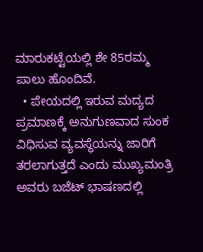ಮಾರುಕಟ್ಟೆಯಲ್ಲಿ ಶೇ 85ರಮ್ಮ ಪಾಲು ಹೊಂದಿವೆ.
  • ಪೇಯದಲ್ಲಿ ಇರುವ ಮದ್ಯದ ಪ್ರಮಾಣಕ್ಕೆ ಅನುಗುಣವಾದ ಸುಂಕ ವಿಧಿಸುವ ವ್ಯವಸ್ಥೆಯನ್ನು ಜಾರಿಗೆ ತರಲಾಗುತ್ತದೆ ಎಂದು ಮುಖ್ಯಮಂತ್ರಿ ಅವರು ಬಜೆಟ್ ಭಾಷಣದಲ್ಲಿ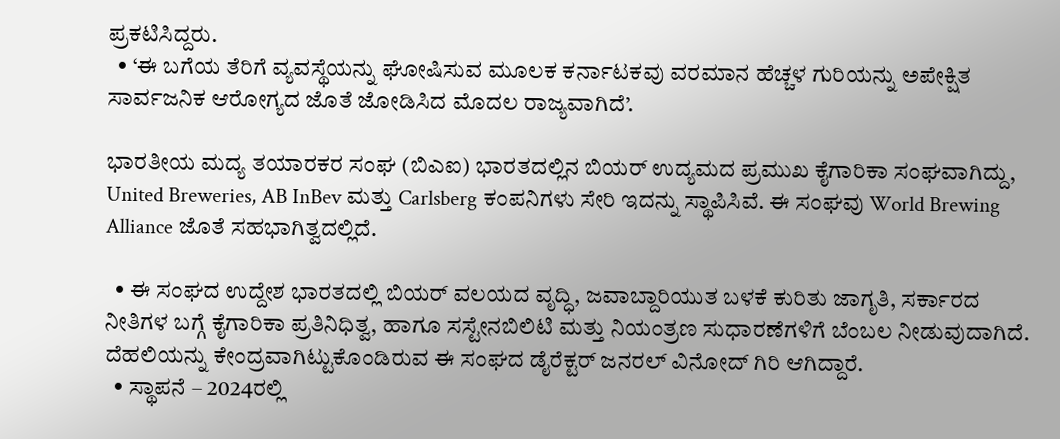ಪ್ರಕಟಿಸಿದ್ದರು.
  • ‘ಈ ಬಗೆಯ ತೆರಿಗೆ ವ್ಯವಸ್ಥೆಯನ್ನು ಘೋಷಿಸುವ ಮೂಲಕ ಕರ್ನಾಟಕವು ವರಮಾನ ಹೆಚ್ಚಳ ಗುರಿಯನ್ನು ಅಪೇಕ್ಷಿತ ಸಾರ್ವಜನಿಕ ಆರೋಗ್ಯದ ಜೊತೆ ಜೋಡಿಸಿದ ಮೊದಲ ರಾಜ್ಯವಾಗಿದೆ’.

ಭಾರತೀಯ ಮದ್ಯ ತಯಾರಕರ ಸಂಘ (ಬಿಎಐ) ಭಾರತದಲ್ಲಿನ ಬಿಯರ್ ಉದ್ಯಮದ ಪ್ರಮುಖ ಕೈಗಾರಿಕಾ ಸಂಘವಾಗಿದ್ದು, United Breweries, AB InBev ಮತ್ತು Carlsberg ಕಂಪನಿಗಳು ಸೇರಿ ಇದನ್ನು ಸ್ಥಾಪಿಸಿವೆ. ಈ ಸಂಘವು World Brewing Alliance ಜೊತೆ ಸಹಭಾಗಿತ್ವದಲ್ಲಿದೆ.

  • ಈ ಸಂಘದ ಉದ್ದೇಶ ಭಾರತದಲ್ಲಿ ಬಿಯರ್ ವಲಯದ ವೃದ್ಧಿ, ಜವಾಬ್ದಾರಿಯುತ ಬಳಕೆ ಕುರಿತು ಜಾಗೃತಿ, ಸರ್ಕಾರದ ನೀತಿಗಳ ಬಗ್ಗೆ ಕೈಗಾರಿಕಾ ಪ್ರತಿನಿಧಿತ್ವ, ಹಾಗೂ ಸಸ್ಟೇನಬಿಲಿಟಿ ಮತ್ತು ನಿಯಂತ್ರಣ ಸುಧಾರಣೆಗಳಿಗೆ ಬೆಂಬಲ ನೀಡುವುದಾಗಿದೆ. ದೆಹಲಿಯನ್ನು ಕೇಂದ್ರವಾಗಿಟ್ಟುಕೊಂಡಿರುವ ಈ ಸಂಘದ ಡೈರೆಕ್ಟರ್ ಜನರಲ್ ವಿನೋದ್ ಗಿರಿ ಆಗಿದ್ದಾರೆ.
  • ಸ್ಥಾಪನೆ – 2024ರಲ್ಲಿ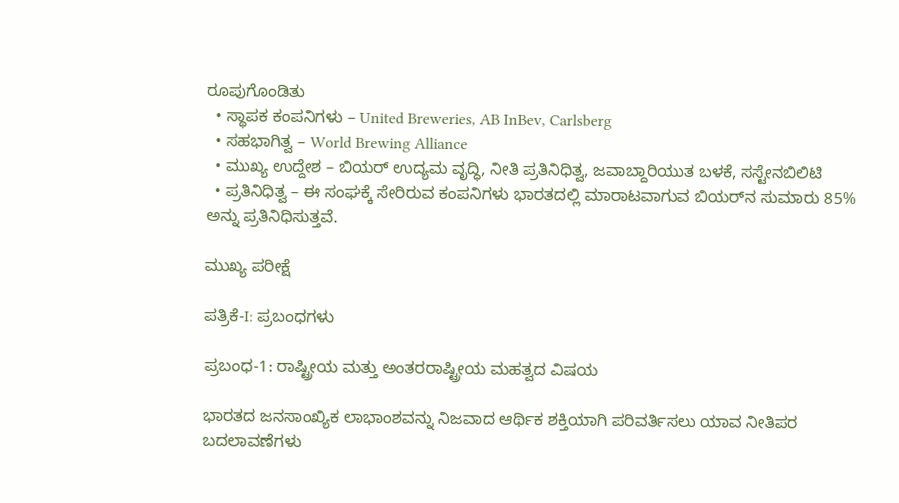ರೂಪುಗೊಂಡಿತು
  • ಸ್ಥಾಪಕ ಕಂಪನಿಗಳು – United Breweries, AB InBev, Carlsberg
  • ಸಹಭಾಗಿತ್ವ – World Brewing Alliance
  • ಮುಖ್ಯ ಉದ್ದೇಶ – ಬಿಯರ್ ಉದ್ಯಮ ವೃದ್ಧಿ, ನೀತಿ ಪ್ರತಿನಿಧಿತ್ವ, ಜವಾಬ್ದಾರಿಯುತ ಬಳಕೆ, ಸಸ್ಟೇನಬಿಲಿಟಿ
  • ಪ್ರತಿನಿಧಿತ್ವ – ಈ ಸಂಘಕ್ಕೆ ಸೇರಿರುವ ಕಂಪನಿಗಳು ಭಾರತದಲ್ಲಿ ಮಾರಾಟವಾಗುವ ಬಿಯರ್‌ನ ಸುಮಾರು 85% ಅನ್ನು ಪ್ರತಿನಿಧಿಸುತ್ತವೆ.

ಮುಖ್ಯ ಪರೀಕ್ಷೆ

ಪತ್ರಿಕೆ-I: ಪ್ರಬಂಧಗಳು

ಪ್ರಬಂಧ-1: ರಾಷ್ಟ್ರೀಯ ಮತ್ತು ಅಂತರರಾಷ್ಟ್ರೀಯ ಮಹತ್ವದ ವಿಷಯ

ಭಾರತದ ಜನಸಾಂಖ್ಯಿಕ ಲಾಭಾಂಶವನ್ನು ನಿಜವಾದ ಆರ್ಥಿಕ ಶಕ್ತಿಯಾಗಿ ಪರಿವರ್ತಿಸಲು ಯಾವ ನೀತಿಪರ ಬದಲಾವಣೆಗಳು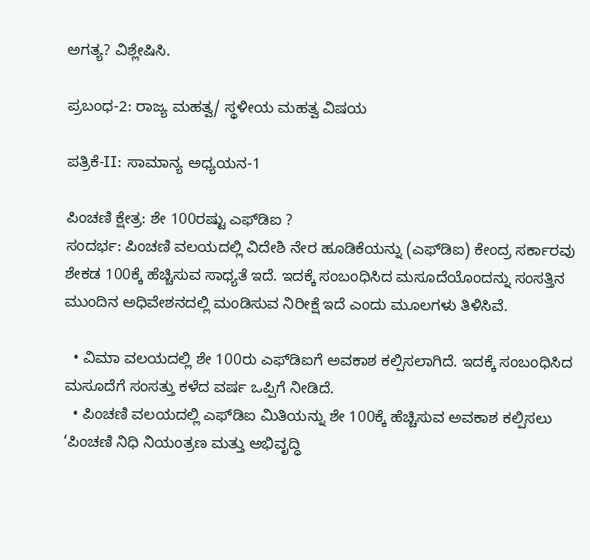ಅಗತ್ಯ? ವಿಶ್ಲೇಷಿಸಿ.

ಪ್ರಬಂಧ-2: ರಾಜ್ಯ ಮಹತ್ವ/ ಸ್ಥಳೀಯ ಮಹತ್ವ ವಿಷಯ

ಪತ್ರಿಕೆ-II: ಸಾಮಾನ್ಯ ಅಧ್ಯಯನ-1

ಪಿಂಚಣಿ ಕ್ಷೇತ್ರ: ಶೇ 100ರಷ್ಟು ಎಫ್‌ಡಿಐ ?
ಸಂದರ್ಭ: ಪಿಂಚಣಿ ವಲಯದಲ್ಲಿ ವಿದೇಶಿ ನೇರ ಹೂಡಿಕೆಯನ್ನು (ಎಫ್‌ಡಿಐ) ಕೇಂದ್ರ ಸರ್ಕಾರವು ಶೇಕಡ 100ಕ್ಕೆ ಹೆಚ್ಚಿಸುವ ಸಾಧ್ಯತೆ ಇದೆ. ಇದಕ್ಕೆ ಸಂಬಂಧಿಸಿದ ಮಸೂದೆಯೊಂದನ್ನು ಸಂಸತ್ತಿನ ಮುಂದಿನ ಅಧಿವೇಶನದಲ್ಲಿ ಮಂಡಿಸುವ ನಿರೀಕ್ಷೆ ಇದೆ ಎಂದು ಮೂಲಗಳು ತಿಳಿಸಿವೆ.

  • ವಿಮಾ ವಲಯದಲ್ಲಿ ಶೇ 100ರು ಎಫ್‌ಡಿಐಗೆ ಅವಕಾಶ ಕಲ್ಪಿಸಲಾಗಿದೆ. ಇದಕ್ಕೆ ಸಂಬಂಧಿಸಿದ ಮಸೂದೆಗೆ ಸಂಸತ್ತು ಕಳೆದ ವರ್ಷ ಒಪ್ಪಿಗೆ ನೀಡಿದೆ.
  • ಪಿಂಚಣಿ ವಲಯದಲ್ಲಿ ಎಫ್‌ಡಿಐ ಮಿತಿಯನ್ನು ಶೇ 100ಕ್ಕೆ ಹೆಚ್ಚಿಸುವ ಅವಕಾಶ ಕಲ್ಪಿಸಲು ‘ಪಿಂಚಣಿ ನಿಧಿ ನಿಯಂತ್ರಣ ಮತ್ತು ಅಭಿವೃದ್ಧಿ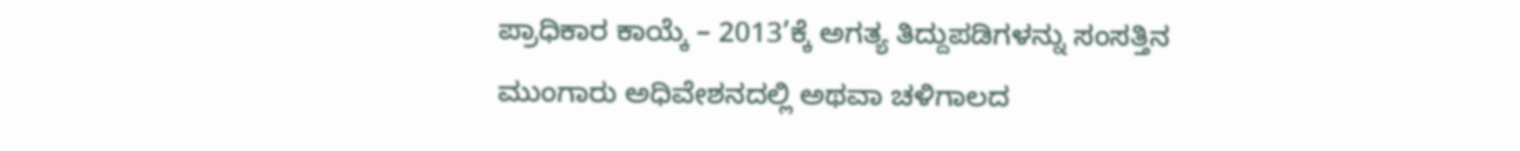ಪ್ರಾಧಿಕಾರ ಕಾಯ್ಕೆ – 2013’ಕ್ಕೆ ಅಗತ್ಯ ತಿದ್ದುಪಡಿಗಳನ್ನು ಸಂಸತ್ತಿನ ಮುಂಗಾರು ಅಧಿವೇಶನದಲ್ಲಿ ಅಥವಾ ಚಳಿಗಾಲದ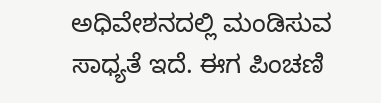ಅಧಿವೇಶನದಲ್ಲಿ ಮಂಡಿಸುವ ಸಾಧ್ಯತೆ ಇದೆ. ಈಗ ಪಿಂಚಣಿ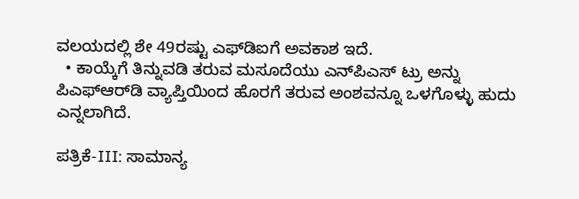ವಲಯದಲ್ಲಿ ಶೇ 49ರಷ್ಟು ಎಫ್‌ಡಿಐಗೆ ಅವಕಾಶ ಇದೆ.
  • ಕಾಯ್ಕೆಗೆ ತಿನ್ನುವಡಿ ತರುವ ಮಸೂದೆಯು ಎನ್‌ಪಿಎಸ್ ಟ್ರು ಅನ್ನು ಪಿಎಫ್‌ಆರ್‌ಡಿ ವ್ಯಾಪ್ತಿಯಿಂದ ಹೊರಗೆ ತರುವ ಅಂಶವನ್ನೂ ಒಳಗೊಳ್ಳು ಹುದು ಎನ್ನಲಾಗಿದೆ.

ಪತ್ರಿಕೆ-III: ಸಾಮಾನ್ಯ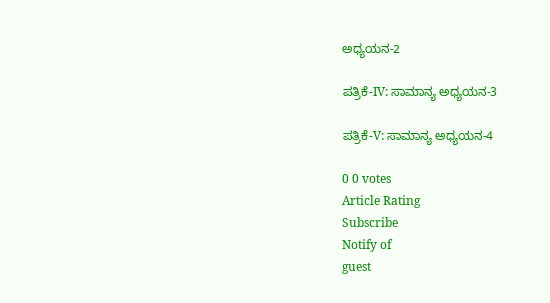ಅಧ್ಯಯನ-2

ಪತ್ರಿಕೆ-IV: ಸಾಮಾನ್ಯ ಅಧ್ಯಯನ-3

ಪತ್ರಿಕೆ-V: ಸಾಮಾನ್ಯ ಅಧ್ಯಯನ-4

0 0 votes
Article Rating
Subscribe
Notify of
guest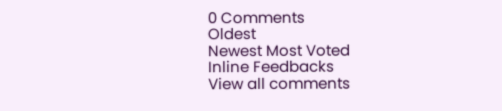0 Comments
Oldest
Newest Most Voted
Inline Feedbacks
View all comments